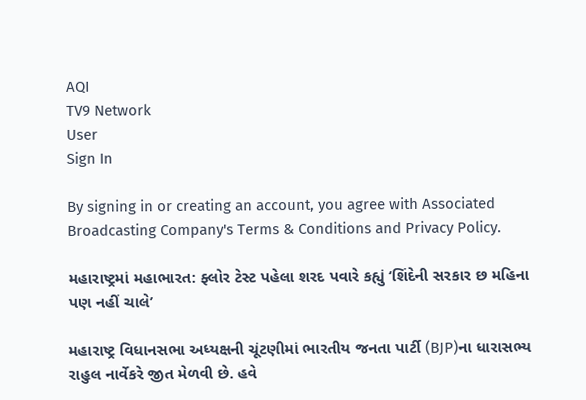AQI
TV9 Network
User
Sign In

By signing in or creating an account, you agree with Associated Broadcasting Company's Terms & Conditions and Privacy Policy.

મહારાષ્ટ્રમાં મહાભારત: ફ્લોર ટેસ્ટ પહેલા શરદ પવારે કહ્યું ‘શિંદેની સરકાર છ મહિના પણ નહીં ચાલે’

મહારાષ્ટ્ર વિધાનસભા અધ્યક્ષની ચૂંટણીમાં ભારતીય જનતા પાર્ટી (BJP)ના ધારાસભ્ય રાહુલ નાર્વેકરે જીત મેળવી છે. હવે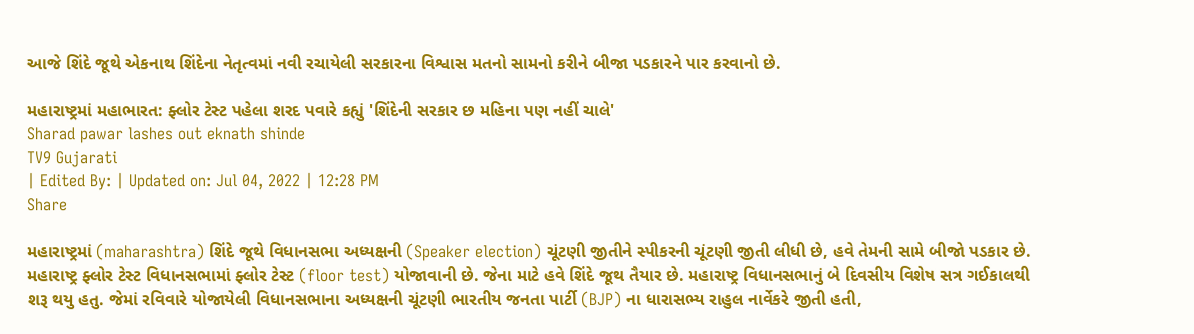આજે શિંદે જૂથે એકનાથ શિંદેના નેતૃત્વમાં નવી રચાયેલી સરકારના વિશ્વાસ મતનો સામનો કરીને બીજા પડકારને પાર કરવાનો છે.

મહારાષ્ટ્રમાં મહાભારત: ફ્લોર ટેસ્ટ પહેલા શરદ પવારે કહ્યું 'શિંદેની સરકાર છ મહિના પણ નહીં ચાલે'
Sharad pawar lashes out eknath shinde
TV9 Gujarati
| Edited By: | Updated on: Jul 04, 2022 | 12:28 PM
Share

મહારાષ્ટ્રમાં (maharashtra) શિંદે જૂથે વિધાનસભા અધ્યક્ષની (Speaker election) ચૂંટણી જીતીને સ્પીકરની ચૂંટણી જીતી લીધી છે, હવે તેમની સામે બીજો પડકાર છે. મહારાષ્ટ્ર ફ્લોર ટેસ્ટ વિધાનસભામાં ફ્લોર ટેસ્ટ (floor test) યોજાવાની છે. જેના માટે હવે શિંદે જૂથ તૈયાર છે. મહારાષ્ટ્ર વિધાનસભાનું બે દિવસીય વિશેષ સત્ર ગઈકાલથી શરૂ થયુ હતુ. જેમાં રવિવારે યોજાયેલી વિધાનસભાના અધ્યક્ષની ચૂંટણી ભારતીય જનતા પાર્ટી (BJP) ના ધારાસભ્ય રાહુલ નાર્વેકરે જીતી હતી,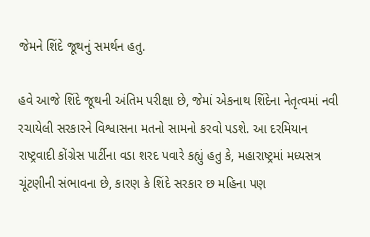જેમને શિંદે જૂથનું સમર્થન હતુ.

હવે આજે શિંદે જૂથની અંતિમ પરીક્ષા છે, જેમાં એકનાથ શિંદેના નેતૃત્વમાં નવી રચાયેલી સરકારને વિશ્વાસના મતનો સામનો કરવો પડશે. આ દરમિયાન રાષ્ટ્રવાદી કોંગ્રેસ પાર્ટીના વડા શરદ પવારે કહ્યું હતુ કે, મહારાષ્ટ્રમાં મધ્યસત્ર ચૂંટણીની સંભાવના છે, કારણ કે શિંદે સરકાર છ મહિના પણ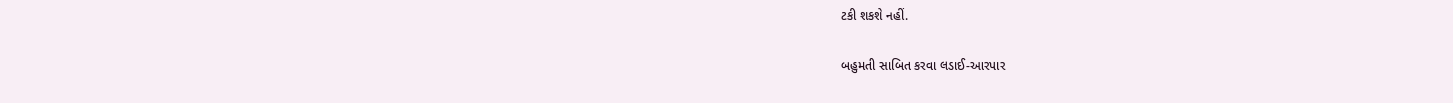ટકી શકશે નહીં.

બહુમતી સાબિત કરવા લડાઈ-આરપાર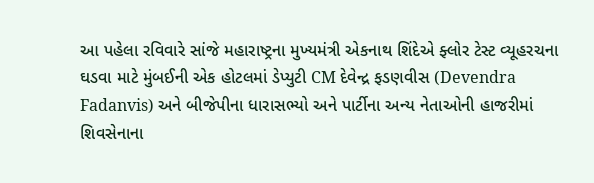આ પહેલા રવિવારે સાંજે મહારાષ્ટ્રના મુખ્યમંત્રી એકનાથ શિંદેએ ફ્લોર ટેસ્ટ વ્યૂહરચના ઘડવા માટે મુંબઈની એક હોટલમાં ડેપ્યુટી CM દેવેન્દ્ર ફડણવીસ (Devendra Fadanvis) અને બીજેપીના ધારાસભ્યો અને પાર્ટીના અન્ય નેતાઓની હાજરીમાં શિવસેનાના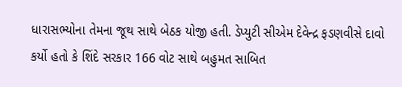ધારાસભ્યોના તેમના જૂથ સાથે બેઠક યોજી હતી. ડેપ્યુટી સીએમ દેવેન્દ્ર ફડણવીસે દાવો કર્યો હતો કે શિંદે સરકાર 166 વોટ સાથે બહુમત સાબિત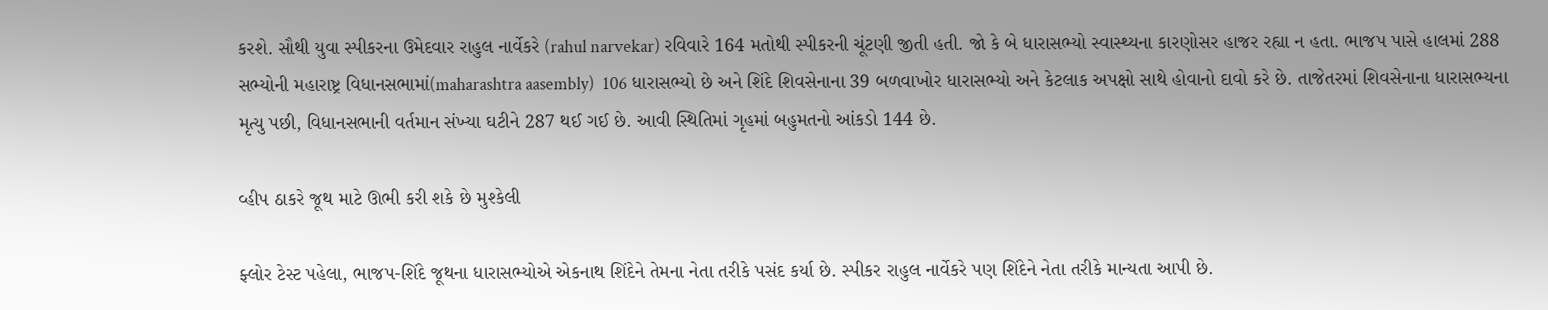કરશે. સૌથી યુવા સ્પીકરના ઉમેદવાર રાહુલ નાર્વેકરે (rahul narvekar) રવિવારે 164 મતોથી સ્પીકરની ચૂંટણી જીતી હતી. જો કે બે ધારાસભ્યો સ્વાસ્થ્યના કારણોસર હાજર રહ્યા ન હતા. ભાજપ પાસે હાલમાં 288 સભ્યોની મહારાષ્ટ્ર વિધાનસભામાં(maharashtra aasembly)  106 ધારાસભ્યો છે અને શિંદે શિવસેનાના 39 બળવાખોર ધારાસભ્યો અને કેટલાક અપક્ષો સાથે હોવાનો દાવો કરે છે. તાજેતરમાં શિવસેનાના ધારાસભ્યના મૃત્યુ પછી, વિધાનસભાની વર્તમાન સંખ્યા ઘટીને 287 થઈ ગઈ છે. આવી સ્થિતિમાં ગૃહમાં બહુમતનો આંકડો 144 છે.

વ્હીપ ઠાકરે જૂથ માટે ઊભી કરી શકે છે મુશ્કેલી

ફ્લોર ટેસ્ટ પહેલા, ભાજપ-શિંદે જૂથના ધારાસભ્યોએ એકનાથ શિંદેને તેમના નેતા તરીકે પસંદ કર્યા છે. સ્પીકર રાહુલ નાર્વેકરે પણ શિંદેને નેતા તરીકે માન્યતા આપી છે.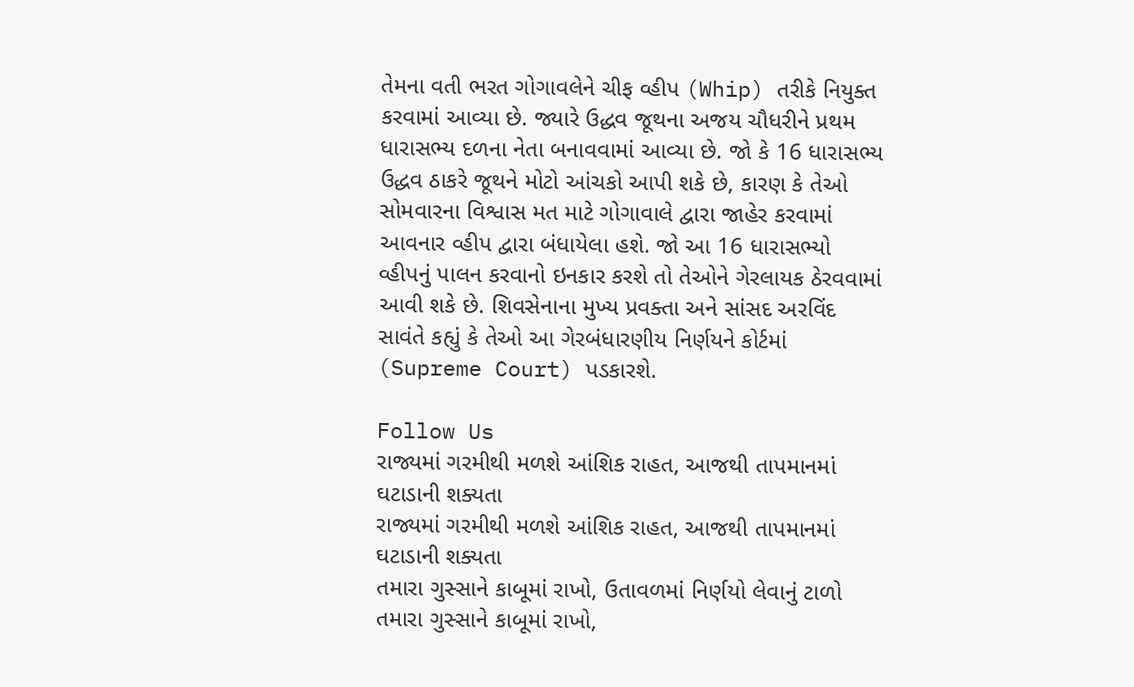તેમના વતી ભરત ગોગાવલેને ચીફ વ્હીપ (Whip) તરીકે નિયુક્ત કરવામાં આવ્યા છે. જ્યારે ઉદ્ધવ જૂથના અજય ચૌધરીને પ્રથમ ધારાસભ્ય દળના નેતા બનાવવામાં આવ્યા છે. જો કે 16 ધારાસભ્ય ઉદ્ધવ ઠાકરે જૂથને મોટો આંચકો આપી શકે છે, કારણ કે તેઓ સોમવારના વિશ્વાસ મત માટે ગોગાવાલે દ્વારા જાહેર કરવામાં આવનાર વ્હીપ દ્વારા બંધાયેલા હશે. જો આ 16 ધારાસભ્યો વ્હીપનું પાલન કરવાનો ઇનકાર કરશે તો તેઓને ગેરલાયક ઠેરવવામાં આવી શકે છે. શિવસેનાના મુખ્ય પ્રવક્તા અને સાંસદ અરવિંદ સાવંતે કહ્યું કે તેઓ આ ગેરબંધારણીય નિર્ણયને કોર્ટમાં (Supreme Court) પડકારશે.

Follow Us
રાજ્યમાં ગરમીથી મળશે આંશિક રાહત, આજથી તાપમાનમાં ઘટાડાની શક્યતા
રાજ્યમાં ગરમીથી મળશે આંશિક રાહત, આજથી તાપમાનમાં ઘટાડાની શક્યતા
તમારા ગુસ્સાને કાબૂમાં રાખો, ઉતાવળમાં નિર્ણયો લેવાનું ટાળો
તમારા ગુસ્સાને કાબૂમાં રાખો,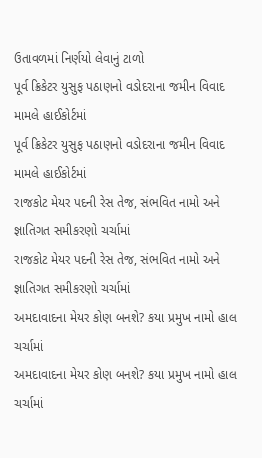ઉતાવળમાં નિર્ણયો લેવાનું ટાળો
પૂર્વ ક્રિકેટર યુસુફ પઠાણનો વડોદરાના જમીન વિવાદ મામલે હાઈકોર્ટમાં
પૂર્વ ક્રિકેટર યુસુફ પઠાણનો વડોદરાના જમીન વિવાદ મામલે હાઈકોર્ટમાં
રાજકોટ મેયર પદની રેસ તેજ, સંભવિત નામો અને જ્ઞાતિગત સમીકરણો ચર્ચામાં
રાજકોટ મેયર પદની રેસ તેજ, સંભવિત નામો અને જ્ઞાતિગત સમીકરણો ચર્ચામાં
અમદાવાદના મેયર કોણ બનશે? કયા પ્રમુખ નામો હાલ ચર્ચામાં
અમદાવાદના મેયર કોણ બનશે? કયા પ્રમુખ નામો હાલ ચર્ચામાં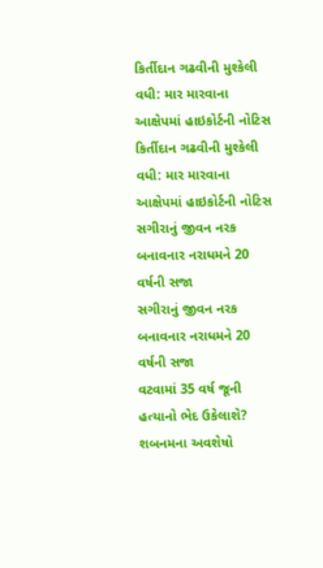કિર્તીદાન ગઢવીની મુશ્કેલી વધી: માર મારવાના આક્ષેપમાં હાઇકોર્ટની નોટિસ
કિર્તીદાન ગઢવીની મુશ્કેલી વધી: માર મારવાના આક્ષેપમાં હાઇકોર્ટની નોટિસ
સગીરાનું જીવન નરક બનાવનાર નરાધમને 20 વર્ષની સજા
સગીરાનું જીવન નરક બનાવનાર નરાધમને 20 વર્ષની સજા
વટવામાં 35 વર્ષ જૂની હત્યાનો ભેદ ઉકેલાશે? શબનમના અવશેષો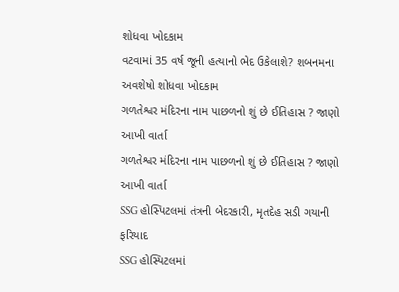શોધવા ખોદકામ
વટવામાં 35 વર્ષ જૂની હત્યાનો ભેદ ઉકેલાશે? શબનમના અવશેષો શોધવા ખોદકામ
ગળતેશ્વર મંદિરના નામ પાછળનો શું છે ઈતિહાસ ? જાણો આખી વાર્તા
ગળતેશ્વર મંદિરના નામ પાછળનો શું છે ઈતિહાસ ? જાણો આખી વાર્તા
SSG હોસ્પિટલમાં તંત્રની બેદરકારી, મૃતદેહ સડી ગયાની ફરિયાદ
SSG હોસ્પિટલમાં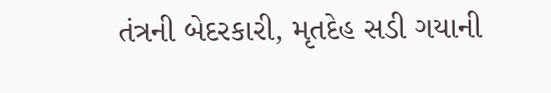તંત્રની બેદરકારી, મૃતદેહ સડી ગયાની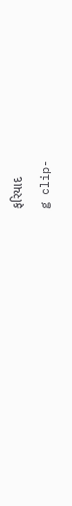ફરિયાદ
g clip-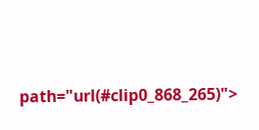path="url(#clip0_868_265)">